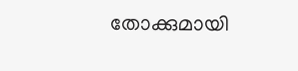തോക്കുമായി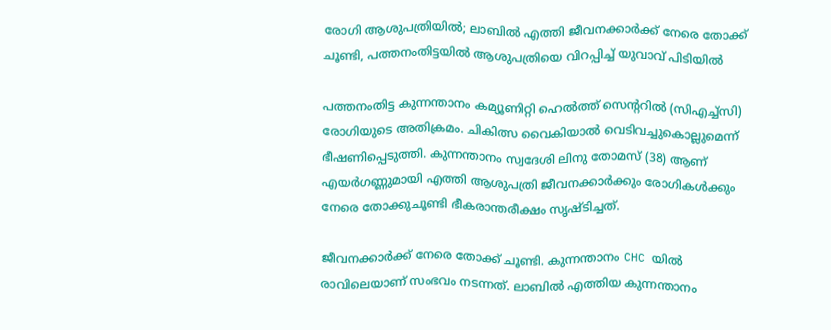രോഗി ആശുപത്രിയിൽ; ലാബിൽ എത്തി ജീവനക്കാർക്ക് നേരെ തോക്ക് ചൂണ്ടി, പത്തനംതിട്ടയിൽ ആശുപത്രിയെ വിറപ്പിച്ച് യുവാവ് പിടിയിൽ

പത്തനംതിട്ട കുന്നന്താനം കമ്യൂണിറ്റി ഹെൽത്ത് സെൻ്ററിൽ (സിഎച്ച്സി) രോഗിയുടെ അതിക്രമം. ചികിത്സ വൈകിയാൽ വെടിവച്ചുകൊല്ലുമെന്ന് ഭീഷണിപ്പെടുത്തി. കുന്നന്താനം സ്വദേശി ലിനു തോമസ് (38) ആണ് എയർഗണ്ണുമായി എത്തി ആശുപത്രി ജീവനക്കാർക്കും രോഗികൾക്കും നേരെ തോക്കുചൂണ്ടി ഭീകരാന്തരീക്ഷം സൃഷ്ടിച്ചത്.

ജീവനക്കാർക്ക് നേരെ തോക്ക് ചൂണ്ടി. കുന്നന്താനം CHC യിൽ രാവിലെയാണ് സംഭവം നടന്നത്. ലാബിൽ എത്തിയ കുന്നന്താനം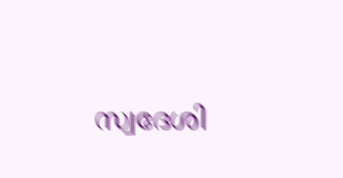സ്വദേശി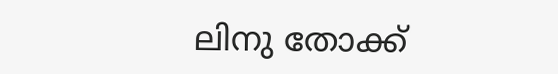ലിനു തോക്ക്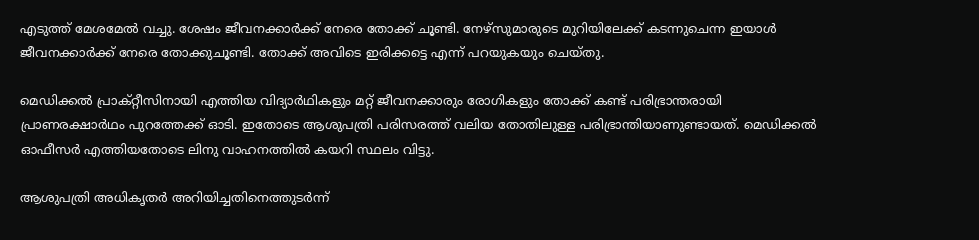എടുത്ത് മേശമേൽ വച്ചു. ശേഷം ജീവനക്കാർക്ക് നേരെ തോക്ക് ചൂണ്ടി. നേഴ്സുമാരുടെ മുറിയിലേക്ക് കടന്നുചെന്ന ഇയാൾ ജീവനക്കാർക്ക് നേരെ തോക്കുചൂണ്ടി. തോക്ക് അവിടെ ഇരിക്കട്ടെ എന്ന് പറയുകയും ചെയ്തു.

മെഡിക്കൽ പ്രാക്റ്റീസിനായി എത്തിയ വിദ്യാർഥികളും മറ്റ് ജീവനക്കാരും രോഗികളും തോക്ക് കണ്ട് പരിഭ്രാന്തരായി പ്രാണരക്ഷാർഥം പുറത്തേക്ക് ഓടി. ഇതോടെ ആശുപത്രി പരിസരത്ത് വലിയ തോതിലുള്ള പരിഭ്രാന്തിയാണുണ്ടായത്. മെഡിക്കൽ ഓഫീസർ എത്തിയതോടെ ലിനു വാഹനത്തിൽ കയറി സ്ഥലം വിട്ടു.

ആശുപത്രി അധികൃതർ അറിയിച്ചതിനെത്തുടർന്ന്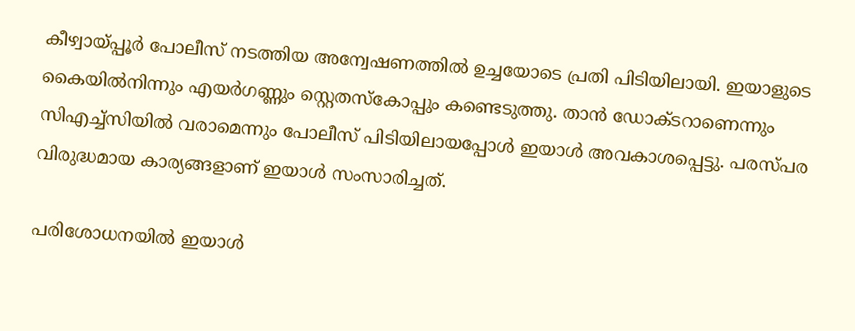കീഴ്വായ്പ്പൂർ പോലീസ് നടത്തിയ അന്വേഷണത്തിൽ ഉച്ചയോടെ പ്രതി പിടിയിലായി. ഇയാളുടെ കൈയിൽനിന്നും എയർഗണ്ണും സ്റ്റെതസ്കോപ്പും കണ്ടെടുത്തു. താൻ ഡോക്ടറാണെന്നും സിഎച്ച്സിയിൽ വരാമെന്നും പോലീസ് പിടിയിലായപ്പോൾ ഇയാൾ അവകാശപ്പെട്ടു. പരസ്പര വിരുദ്ധമായ കാര്യങ്ങളാണ് ഇയാൾ സംസാരിച്ചത്.

പരിശോധനയിൽ ഇയാൾ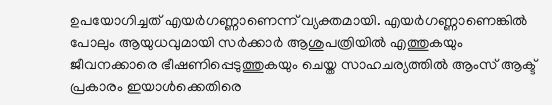ഉപയോഗിച്ചത് എയർഗണ്ണാണെന്ന് വ്യക്തമായി. എയർഗണ്ണാണെങ്കിൽ പോലും ആയുധവുമായി സർക്കാർ ആശുപത്രിയിൽ എത്തുകയും ജീവനക്കാരെ ഭീഷണിപ്പെടുത്തുകയും ചെയ്ത സാഹചര്യത്തിൽ ആംസ് ആക്ട് പ്രകാരം ഇയാൾക്കെതിരെ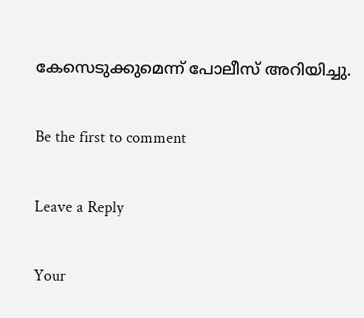കേസെടുക്കുമെന്ന് പോലീസ് അറിയിച്ചു.

Be the first to comment

Leave a Reply

Your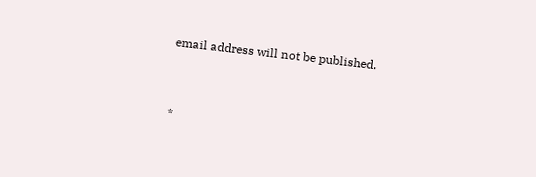email address will not be published.


*